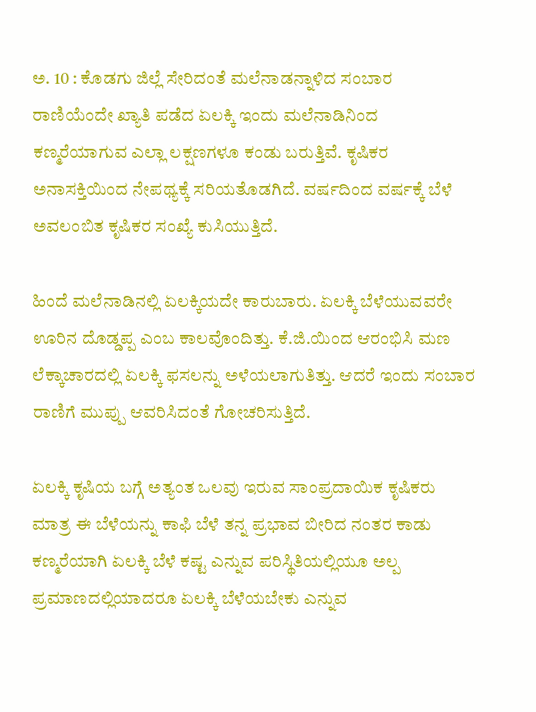ಅ. 10 : ಕೊಡಗು ಜಿಲ್ಲೆ ಸೇರಿದಂತೆ ಮಲೆನಾಡನ್ನಾಳಿದ ಸಂಬಾರ ರಾಣಿಯೆಂದೇ ಖ್ಯಾತಿ ಪಡೆದ ಏಲಕ್ಕಿ ಇಂದು ಮಲೆನಾಡಿನಿಂದ ಕಣ್ಮರೆಯಾಗುವ ಎಲ್ಲಾ ಲಕ್ಷಣಗಳೂ ಕಂಡು ಬರುತ್ತಿವೆ. ಕೃಷಿಕರ ಅನಾಸಕ್ತಿಯಿಂದ ನೇಪಥ್ಯಕ್ಕೆ ಸರಿಯತೊಡಗಿದೆ. ವರ್ಷದಿಂದ ವರ್ಷಕ್ಕೆ ಬೆಳೆ ಅವಲಂಬಿತ ಕೃಷಿಕರ ಸಂಖ್ಯೆ ಕುಸಿಯುತ್ತಿದೆ.

ಹಿಂದೆ ಮಲೆನಾಡಿನಲ್ಲಿ ಏಲಕ್ಕಿಯದೇ ಕಾರುಬಾರು. ಏಲಕ್ಕಿ ಬೆಳೆಯುವವರೇ ಊರಿನ ದೊಡ್ಡಪ್ಪ ಎಂಬ ಕಾಲವೊಂದಿತ್ತು. ಕೆ.ಜಿ.ಯಿಂದ ಆರಂಭಿಸಿ ಮಣ ಲೆಕ್ಕಾಚಾರದಲ್ಲಿ ಏಲಕ್ಕಿ ಫಸಲನ್ನು ಅಳೆಯಲಾಗುತಿತ್ತು. ಆದರೆ ಇಂದು ಸಂಬಾರ ರಾಣಿಗೆ ಮುಪ್ಪು ಆವರಿಸಿದಂತೆ ಗೋಚರಿಸುತ್ತಿದೆ.

ಏಲಕ್ಕಿ ಕೃಷಿಯ ಬಗ್ಗೆ ಅತ್ಯಂತ ಒಲವು ಇರುವ ಸಾಂಪ್ರದಾಯಿಕ ಕೃಷಿಕರು ಮಾತ್ರ ಈ ಬೆಳೆಯನ್ನು ಕಾಫಿ ಬೆಳೆ ತನ್ನ ಪ್ರಭಾವ ಬೀರಿದ ನಂತರ ಕಾಡು ಕಣ್ಮರೆಯಾಗಿ ಏಲಕ್ಕಿ ಬೆಳೆ ಕಷ್ಟ ಎನ್ನುವ ಪರಿಸ್ಥಿತಿಯಲ್ಲಿಯೂ ಅಲ್ಪ ಪ್ರಮಾಣದಲ್ಲಿಯಾದರೂ ಏಲಕ್ಕಿ ಬೆಳೆಯಬೇಕು ಎನ್ನುವ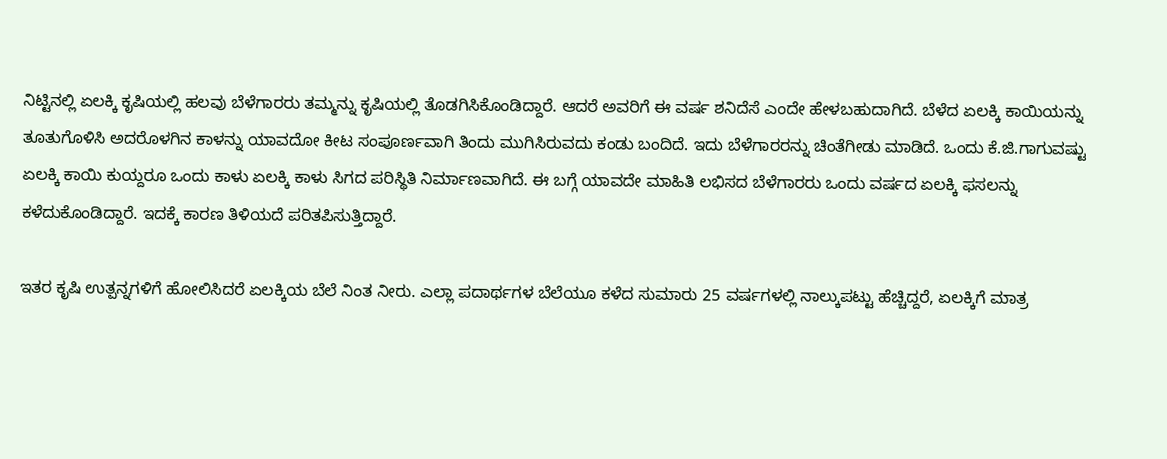ನಿಟ್ಟಿನಲ್ಲಿ ಏಲಕ್ಕಿ ಕೃಷಿಯಲ್ಲಿ ಹಲವು ಬೆಳೆಗಾರರು ತಮ್ಮನ್ನು ಕೃಷಿಯಲ್ಲಿ ತೊಡಗಿಸಿಕೊಂಡಿದ್ದಾರೆ. ಆದರೆ ಅವರಿಗೆ ಈ ವರ್ಷ ಶನಿದೆಸೆ ಎಂದೇ ಹೇಳಬಹುದಾಗಿದೆ. ಬೆಳೆದ ಏಲಕ್ಕಿ ಕಾಯಿಯನ್ನು ತೂತುಗೊಳಿಸಿ ಅದರೊಳಗಿನ ಕಾಳನ್ನು ಯಾವದೋ ಕೀಟ ಸಂಪೂರ್ಣವಾಗಿ ತಿಂದು ಮುಗಿಸಿರುವದು ಕಂಡು ಬಂದಿದೆ. ಇದು ಬೆಳೆಗಾರರನ್ನು ಚಿಂತೆಗೀಡು ಮಾಡಿದೆ. ಒಂದು ಕೆ.ಜಿ.ಗಾಗುವಷ್ಟು ಏಲಕ್ಕಿ ಕಾಯಿ ಕುಯ್ದರೂ ಒಂದು ಕಾಳು ಏಲಕ್ಕಿ ಕಾಳು ಸಿಗದ ಪರಿಸ್ಥಿತಿ ನಿರ್ಮಾಣವಾಗಿದೆ. ಈ ಬಗ್ಗೆ ಯಾವದೇ ಮಾಹಿತಿ ಲಭಿಸದ ಬೆಳೆಗಾರರು ಒಂದು ವರ್ಷದ ಏಲಕ್ಕಿ ಫಸಲನ್ನು ಕಳೆದುಕೊಂಡಿದ್ದಾರೆ. ಇದಕ್ಕೆ ಕಾರಣ ತಿಳಿಯದೆ ಪರಿತಪಿಸುತ್ತಿದ್ದಾರೆ.

ಇತರ ಕೃಷಿ ಉತ್ಪನ್ನಗಳಿಗೆ ಹೋಲಿಸಿದರೆ ಏಲಕ್ಕಿಯ ಬೆಲೆ ನಿಂತ ನೀರು. ಎಲ್ಲಾ ಪದಾರ್ಥಗಳ ಬೆಲೆಯೂ ಕಳೆದ ಸುಮಾರು 25 ವರ್ಷಗಳಲ್ಲಿ ನಾಲ್ಕುಪಟ್ಟು ಹೆಚ್ಚಿದ್ದರೆ, ಏಲಕ್ಕಿಗೆ ಮಾತ್ರ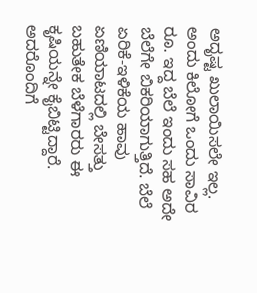ಅದೃಷ್ಟ ಖುಲಾಯಿಸಲೇ ಇಲ್ಲ. ಅಂದು ಕಿಲೋಗೆ ಒಂದು ಸಾವಿರ ರೂ. ಇದ್ದ ಬೆಲೆ ಇಂದು ಸಹ ಅದೇ ಬೆಲೆಗೇ ಬಿಕರಿಯಾಗುತ್ತಿದೆ. ಬೆಲೆ ಏರಿಕೆ-ಇಳಿಕೆಯ ಹಾವು ಏಣಿಯಾಟದಲ್ಲಿ ಬೇಸತ್ತು ಬಹುತೇಕ ಬೆಳೆಗಾರರು ಈ ಕೃಷಿಯನ್ನೇ ಕೈಬಿಟ್ಟಿದ್ದಾರೆ. ಅದರೊಂದಿಗೆ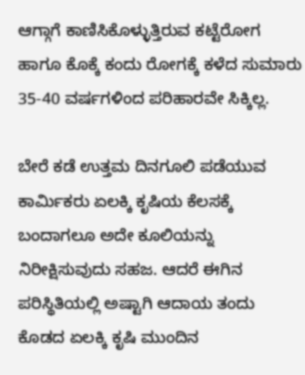ಆಗ್ಗಾಗೆ ಕಾಣಿಸಿಕೊಳ್ಳುತ್ತಿರುವ ಕಟ್ಟೆರೋಗ ಹಾಗೂ ಕೊಕ್ಕೆ ಕಂದು ರೋಗಕ್ಕೆ ಕಳೆದ ಸುಮಾರು 35-40 ವರ್ಷಗಳಿಂದ ಪರಿಹಾರವೇ ಸಿಕ್ಕಿಲ್ಲ.

ಬೇರೆ ಕಡೆ ಉತ್ತಮ ದಿನಗೂಲಿ ಪಡೆಯುವ ಕಾರ್ಮಿಕರು ಏಲಕ್ಕಿ ಕೃಷಿಯ ಕೆಲಸಕ್ಕೆ ಬಂದಾಗಲೂ ಅದೇ ಕೂಲಿಯನ್ನು ನಿರೀಕ್ಷಿಸುವುದು ಸಹಜ. ಆದರೆ ಈಗಿನ ಪರಿಸ್ಥಿತಿಯಲ್ಲಿ ಅಷ್ಟಾಗಿ ಆದಾಯ ತಂದು ಕೊಡದ ಏಲಕ್ಕಿ ಕೃಷಿ ಮುಂದಿನ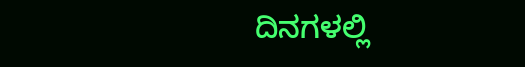ದಿನಗಳಲ್ಲಿ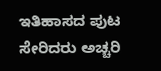ಇತಿಹಾಸದ ಪುಟ ಸೇರಿದರು ಅಚ್ಚರಿ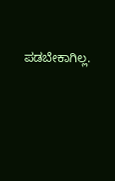ಪಡಬೇಕಾಗಿಲ್ಲ.